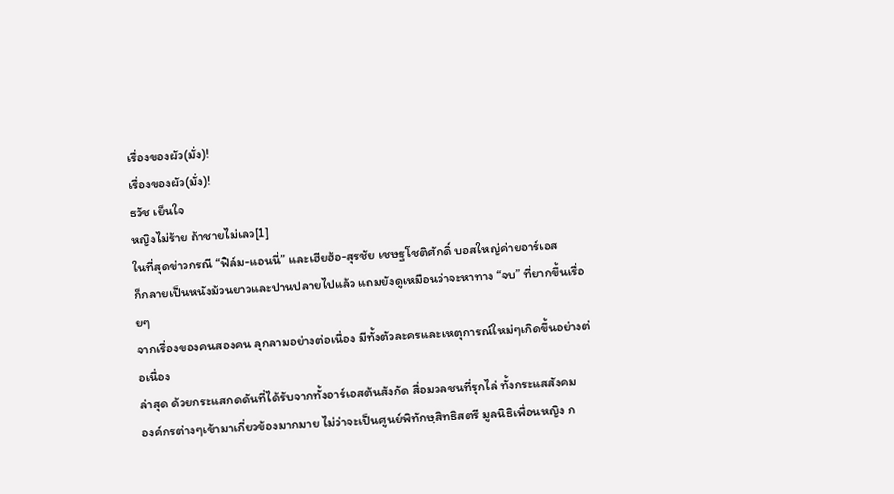เรื่องของผัว(มั่ง)!
เรื่องของผัว(มั่ง)!
ธวัช เย็นใจ
หญิงไม่ร้าย ถ้าชายไม่เลว[1]
ในที่สุดข่าวกรณี “ฟิล์ม-แอนนี่” และเฮียฮ้อ-สุรชัย เชษฐโชติศักดิ์ บอสใหญ่ค่ายอาร์เอส
ก็กลายเป็นหนังม้วนยาวและปานปลายไปแล้ว แถมยังดูเหมือนว่าจะหาทาง “จบ” ที่ยากขึ้นเรื่อยๆ
จากเรื่องของคนสองคน ลุกลามอย่างต่อเนื่อง มีทั้งตัวละครและเหตุการณ์ใหม่ๆเกิดขึ้นอย่างต่อเนื่อง
ล่าสุด ด้วยกระแสกดดันที่ได้รับจากทั้งอาร์เอสต้นสังกัด สื่อมวลชนที่รุกไล่ ทั้งกระแสสังคม
องค์กรต่างๆเข้ามาเกี่ยวข้องมากมาย ไม่ว่าจะเป็นศูนย์พิทักษฺสิทธิสตรี มูลนิธิเพื่อนหญิง ก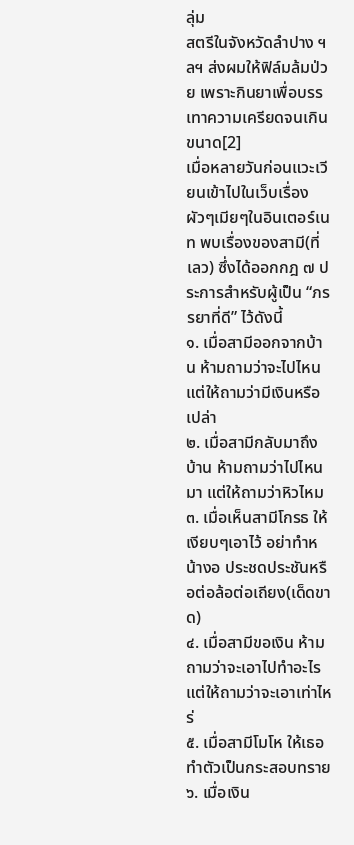ลุ่ม
สตรีในจังหวัดลำปาง ฯลฯ ส่งผมให้ฟิล์มล้มป่วย เพราะกินยาเพื่อบรรเทาความเครียดจนเกินขนาด[2]
เมื่อหลายวันก่อนแวะเวียนเข้าไปในเว็บเรื่องผัวๆเมียๆในอินเตอร์เนท พบเรื่องของสามี(ที่เลว) ซึ่งได้ออกกฎ ๗ ประการสำหรับผู้เป็น “ภรรยาที่ดี” ไว้ดังนี้
๑. เมื่อสามีออกจากบ้าน ห้ามถามว่าจะไปไหน แต่ให้ถามว่ามีเงินหรือเปล่า
๒. เมื่อสามีกลับมาถึงบ้าน ห้ามถามว่าไปไหนมา แต่ให้ถามว่าหิวไหม
๓. เมื่อเห็นสามีโกรธ ให้เงียบๆเอาไว้ อย่าทำหน้างอ ประชดประชันหรือต่อล้อต่อเถียง(เด็ดขาด)
๔. เมื่อสามีขอเงิน ห้ามถามว่าจะเอาไปทำอะไร แต่ให้ถามว่าจะเอาเท่าไหร่
๕. เมื่อสามีโมโห ให้เธอทำตัวเป็นกระสอบทราย
๖. เมื่อเงิน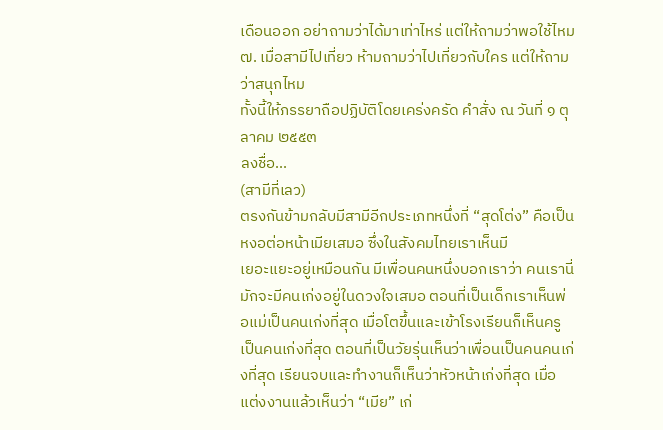เดือนออก อย่าถามว่าได้มาเท่าไหร่ แต่ให้ถามว่าพอใช้ไหม
๗. เมื่อสามีไปเที่ยว ห้ามถามว่าไปเที่ยวกับใคร แต่ให้ถามว่าสนุกไหม
ทั้งนี้ให้ภรรยาถือปฏิบัติโดยเคร่งครัด คำสั่ง ณ วันที่ ๑ ตุลาคม ๒๕๕๓
ลงชื่อ...
(สามีที่เลว)
ตรงกันข้ามกลับมีสามีอีกประเภทหนึ่งที่ “สุดโต่ง” คือเป็นหงอต่อหน้าเมียเสมอ ซึ่งในสังคมไทยเราเห็นมี
เยอะแยะอยู่เหมือนกัน มีเพื่อนคนหนึ่งบอกเราว่า คนเรานี่มักจะมีคนเก่งอยู่ในดวงใจเสมอ ตอนที่เป็นเด็กเราเห็นพ่อแม่เป็นคนเก่งที่สุด เมื่อโตขึ้นและเข้าโรงเรียนก็เห็นครูเป็นคนเก่งที่สุด ตอนที่เป็นวัยรุ่นเห็นว่าเพื่อนเป็นคนคนเก่งที่สุด เรียนจบและทำงานก็เห็นว่าหัวหน้าเก่งที่สุด เมื่อแต่งงานแล้วเห็นว่า “เมีย” เก่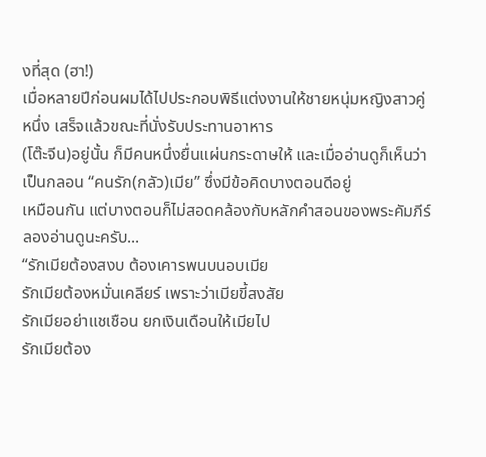งที่สุด (ฮา!)
เมื่อหลายปีก่อนผมได้ไปประกอบพิธีแต่งงานให้ชายหนุ่มหญิงสาวคู่หนึ่ง เสร็จแล้วขณะที่นั่งรับประทานอาหาร
(โต๊ะจีน)อยู่นั้น ก็มีคนหนึ่งยื่นแผ่นกระดาษให้ และเมื่ออ่านดูก็เห็นว่าเป็นกลอน “คนรัก(กลัว)เมีย” ซึ่งมีข้อคิดบางตอนดีอยู่
เหมือนกัน แต่บางตอนก็ไม่สอดคล้องกับหลักคำสอนของพระคัมภีร์ ลองอ่านดูนะครับ...
“รักเมียต้องสงบ ต้องเคารพนบนอบเมีย
รักเมียต้องหมั่นเคลียร์ เพราะว่าเมียขี้สงสัย
รักเมียอย่าแชเชือน ยกเงินเดือนให้เมียไป
รักเมียต้อง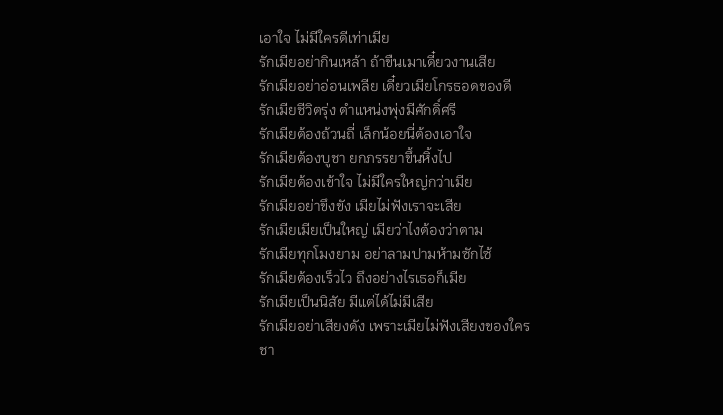เอาใจ ไม่มีใครดีเท่าเมีย
รักเมียอย่ากินเหล้า ถ้าขืนเมาเดี๋ยวงานเสีย
รักเมียอย่าอ่อนเพลีย เดี๋ยวเมียโกรธอดของดี
รักเมียชีวิตรุ่ง ตำแหน่งพุ่งมีศักดิ์ศรี
รักเมียต้องถ้วนถี่ เล็กน้อยนี่ต้องเอาใจ
รักเมียต้องบูชา ยกภรรยาขึ้นหิ้งไป
รักเมียต้องเข้าใจ ไม่มีใครใหญ่กว่าเมีย
รักเมียอย่าขึงขัง เมียไม่ฟังเราจะเสีย
รักเมียเมียเป็นใหญ่ เมียว่าไงต้องว่าตาม
รักเมียทุกโมงยาม อย่าลามปามห้ามซักไซ้
รักเมียต้องเร็วไว ถึงอย่างไรเธอก็เมีย
รักเมียเป็นนิสัย มีแต่ได้ไม่มีเสีย
รักเมียอย่าเสียงดัง เพราะเมียไม่ฟังเสียงของใคร
ชา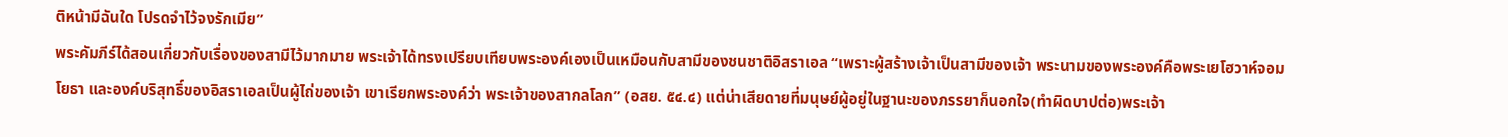ติหน้ามีฉันใด โปรดจำไว้จงรักเมีย”
พระคัมภีร์ได้สอนเกี่ยวกับเรื่องของสามีไว้มากมาย พระเจ้าได้ทรงเปรียบเทียบพระองค์เองเป็นเหมือนกับสามีของชนชาติอิสราเอล “เพราะผู้สร้างเจ้าเป็นสามีของเจ้า พระนามของพระองค์คือพระเยโฮวาห์จอมโยธา และองค์บริสุทธิ์ของอิสราเอลเป็นผู้ไถ่ของเจ้า เขาเรียกพระองค์ว่า พระเจ้าของสากลโลก” (อสย. ๕๔.๔) แต่น่าเสียดายที่มนุษย์ผู้อยู่ในฐานะของภรรยาก็นอกใจ(ทำผิดบาปต่อ)พระเจ้า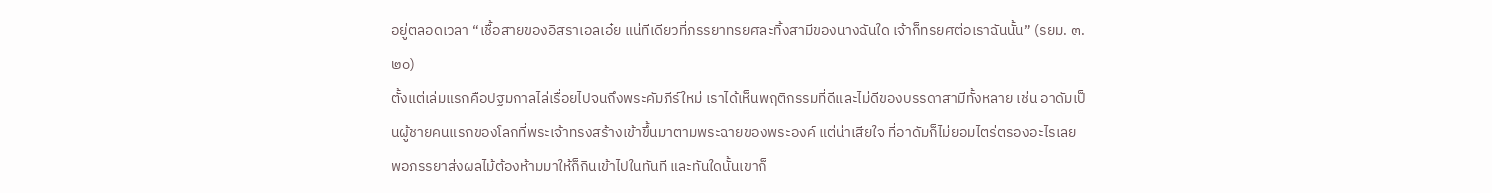อยู่ตลอดเวลา “เชื้อสายของอิสราเอลเอ๋ย แน่ทีเดียวที่ภรรยาทรยศละทิ้งสามีของนางฉันใด เจ้าก็ทรยศต่อเราฉันนั้น” (รยม. ๓.๒๐)
ตั้งแต่เล่มแรกคือปฐมกาลไล่เรื่อยไปจนถึงพระคัมภีร์ใหม่ เราได้เห็นพฤติกรรมที่ดีและไม่ดีของบรรดาสามีทั้งหลาย เช่น อาดัมเป็นผู้ชายคนแรกของโลกที่พระเจ้าทรงสร้างเข้าขึ้นมาตามพระฉายของพระองค์ แต่น่าเสียใจ ที่อาดัมก็ไม่ยอมไตร่ตรองอะไรเลย พอภรรยาส่งผลไม้ต้องห้ามมาให้ก็กินเข้าไปในทันที และทันใดนั้นเขาก็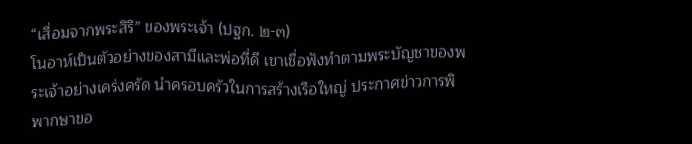“เสื่อมจากพระสิริ” ของพระเจ้า (ปฐก. ๒-๓)
โนอาห์เป็นตัวอย่างของสามีและพ่อที่ดี เขาเชื่อฟังทำตามพระบัญชาของพระเจ้าอย่างเคร่งครัด นำครอบครัวในการสร้างเรือใหญ่ ประกาศข่าวการพิพากษาขอ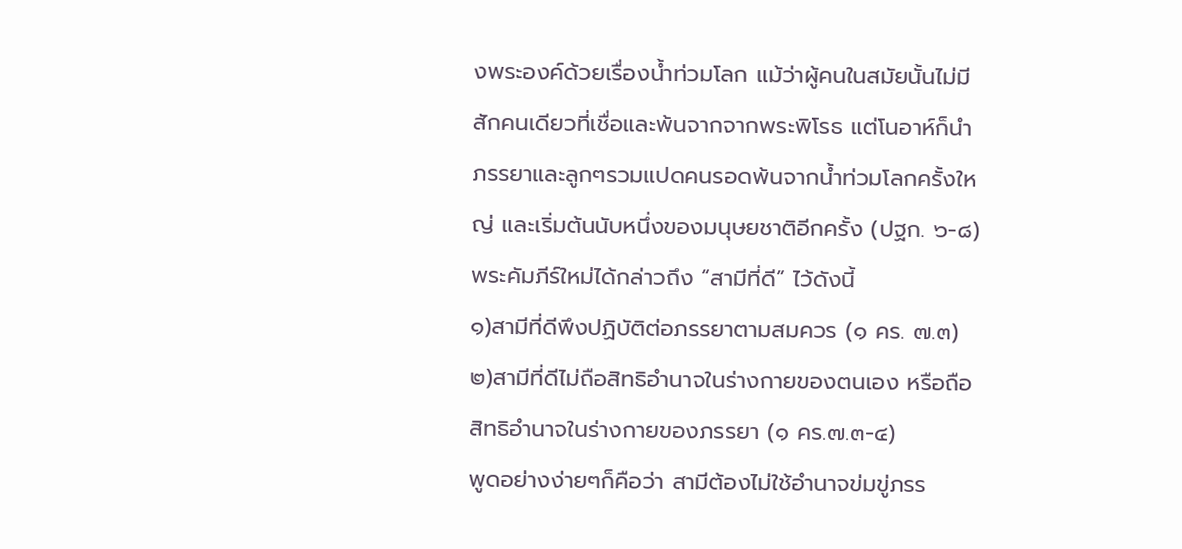งพระองค์ด้วยเรื่องน้ำท่วมโลก แม้ว่าผู้คนในสมัยนั้นไม่มีสักคนเดียวที่เชื่อและพ้นจากจากพระพิโรธ แต่โนอาห์ก็นำภรรยาและลูกๆรวมแปดคนรอดพ้นจากน้ำท่วมโลกครั้งใหญ่ และเริ่มต้นนับหนึ่งของมนุษยชาติอีกครั้ง (ปฐก. ๖-๘)
พระคัมภีร์ใหม่ได้กล่าวถึง “สามีที่ดี” ไว้ดังนี้
๑)สามีที่ดีพึงปฏิบัติต่อภรรยาตามสมควร (๑ คร. ๗.๓)
๒)สามีที่ดีไม่ถือสิทธิอำนาจในร่างกายของตนเอง หรือถือสิทธิอำนาจในร่างกายของภรรยา (๑ คร.๗.๓-๔)
พูดอย่างง่ายๆก็คือว่า สามีต้องไม่ใช้อำนาจข่มขู่ภรร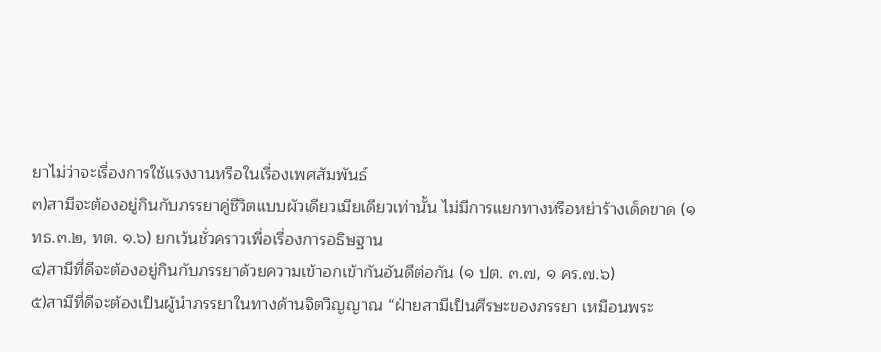ยาไม่ว่าจะเรื่องการใช้แรงงานหรือในเรื่องเพศสัมพันธ์
๓)สามีจะต้องอยู่กินกับภรรยาคู่ชีวิตแบบผัวเดียวเมียเดียวเท่านั้น ไม่มีการแยกทางหรือหย่าร้างเด็ดขาด (๑ ทธ.๓.๒, ทต. ๑.๖) ยกเว้นชั่วคราวเพื่อเรื่องการอธิษฐาน
๔)สามีที่ดีจะต้องอยู่กินกับภรรยาด้วยความเข้าอกเข้ากันอันดีต่อกัน (๑ ปต. ๓.๗, ๑ คร.๗.๖)
๕)สามีที่ดีจะต้องเป็นผู้นำภรรยาในทางด้านจิตวิญญาณ “ฝ่ายสามีเป็นศีรษะของภรรยา เหมือนพระ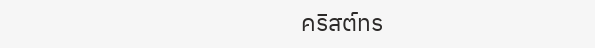คริสต์ทร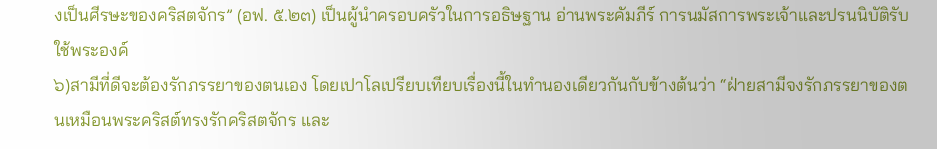งเป็นศีรษะของคริสตจักร” (อฟ. ๕.๒๓) เป็นผู้นำครอบครัวในการอธิษฐาน อ่านพระคัมภีร์ การนมัสการพระเจ้าและปรนนิบัติรับใช้พระองค์
๖)สามีที่ดีจะต้องรักภรรยาของตนเอง โดยเปาโลเปรียบเทียบเรื่องนี้ในทำนองเดียวกันกับข้างต้นว่า “ฝ่ายสามีจงรักภรรยาของตนเหมือนพระคริสต์ทรงรักคริสตจักร และ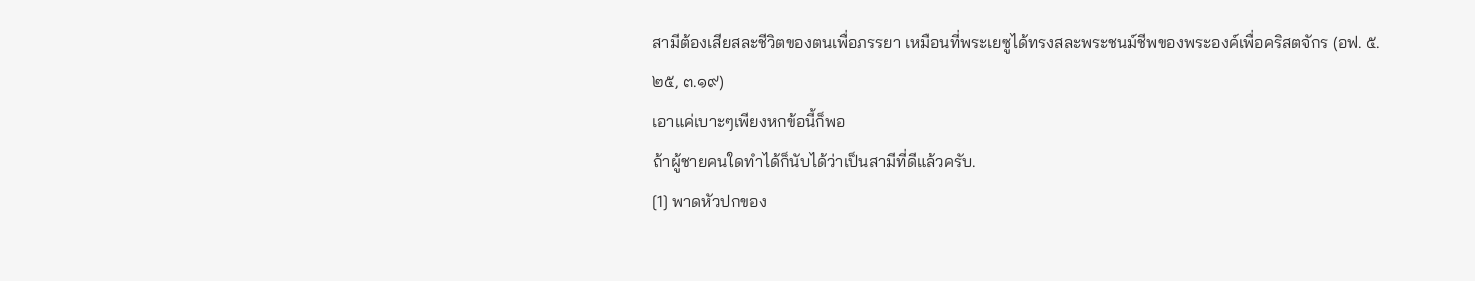สามีต้องเสียสละชีวิตของตนเพื่อภรรยา เหมือนที่พระเยซูได้ทรงสละพระชนม์ชีพของพระองค์เพื่อคริสตจักร (อฟ. ๕.๒๕, ๓.๑๙)
เอาแค่เบาะๆเพียงหกข้อนี้ก็พอ
ถ้าผู้ชายคนใดทำได้ก็นับได้ว่าเป็นสามีที่ดีแล้วครับ.
[1] พาดหัวปกของ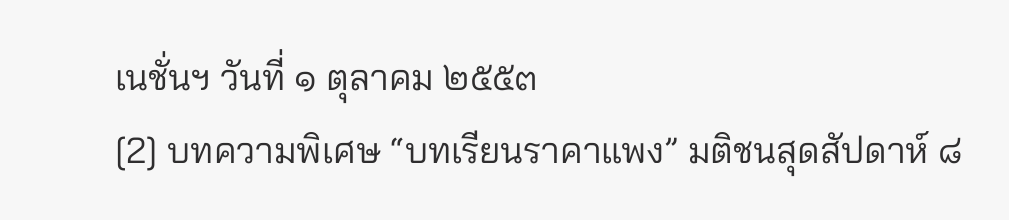เนชั่นฯ วันที่ ๑ ตุลาคม ๒๕๕๓
[2] บทความพิเศษ “บทเรียนราคาแพง” มติชนสุดสัปดาห์ ๘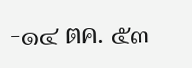-๑๔ ตค. ๕๓